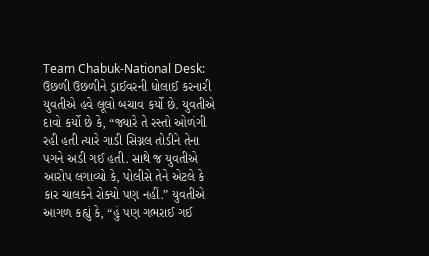Team Chabuk-National Desk: ઉછળી ઉછળીને ડ્રાઈવરની ધોલાઈ કરનારી યુવતીએ હવે લૂલો બચાવ કર્યો છે. યુવતીએ દાવો કર્યો છે કે, “જ્યારે તે રસ્તો ઓળંગી રહી હતી ત્યારે ગાડી સિગ્નલ તોડીને તેના પગને અડી ગઈ હતી. સાથે જ યુવતીએ આરોપ લગાવ્યો કે, પોલીસે તેને એટલે કે કાર ચાલકને રોક્યો પણ નહીં.” યુવતીએ આગળ કહ્યું કે, “હું પણ ગભરાઈ ગઈ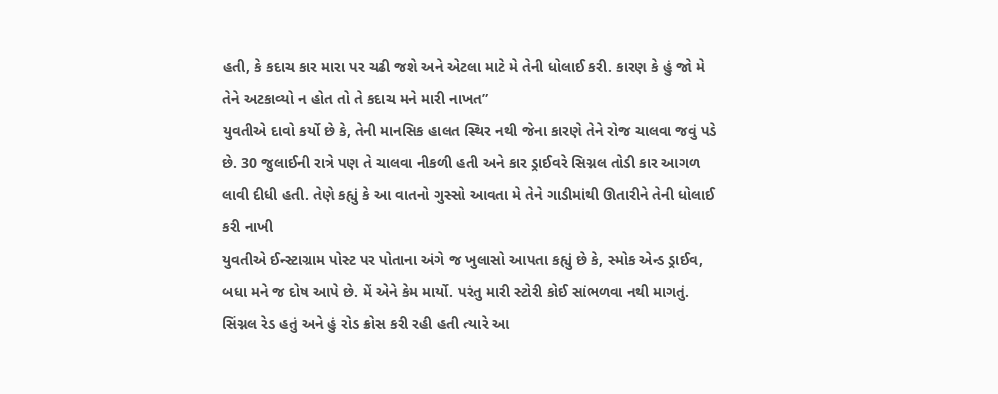હતી, કે કદાચ કાર મારા પર ચઢી જશે અને એટલા માટે મે તેની ધોલાઈ કરી. કારણ કે હું જો મે તેને અટકાવ્યો ન હોત તો તે કદાચ મને મારી નાખત”
યુવતીએ દાવો કર્યો છે કે, તેની માનસિક હાલત સ્થિર નથી જેના કારણે તેને રોજ ચાલવા જવું પડે છે. 30 જુલાઈની રાત્રે પણ તે ચાલવા નીકળી હતી અને કાર ડ્રાઈવરે સિગ્નલ તોડી કાર આગળ લાવી દીધી હતી. તેણે કહ્યું કે આ વાતનો ગુસ્સો આવતા મે તેને ગાડીમાંથી ઊતારીને તેની ધોલાઈ કરી નાખી
યુવતીએ ઈન્સ્ટાગ્રામ પોસ્ટ પર પોતાના અંગે જ ખુલાસો આપતા કહ્યું છે કે, સ્મોક એન્ડ ડ્રાઈવ, બધા મને જ દોષ આપે છે. મેં એને કેમ માર્યો. પરંતુ મારી સ્ટોરી કોઈ સાંભળવા નથી માગતું. સિંગ્નલ રેડ હતું અને હું રોડ ક્રોસ કરી રહી હતી ત્યારે આ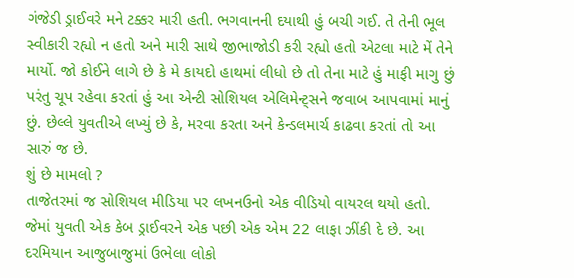ગંજેડી ડ્રાઈવરે મને ટક્કર મારી હતી. ભગવાનની દયાથી હું બચી ગઈ. તે તેની ભૂલ સ્વીકારી રહ્યો ન હતો અને મારી સાથે જીભાજોડી કરી રહ્યો હતો એટલા માટે મેં તેને માર્યો. જો કોઈને લાગે છે કે મે કાયદો હાથમાં લીધો છે તો તેના માટે હું માફી માગુ છું પરંતુ ચૂપ રહેવા કરતાં હું આ એન્ટી સોશિયલ એલિમેન્ટ્સને જવાબ આપવામાં માનું છું. છેલ્લે યુવતીએ લખ્યું છે કે, મરવા કરતા અને કેન્ડલમાર્ચ કાઢવા કરતાં તો આ સારું જ છે.
શું છે મામલો ?
તાજેતરમાં જ સોશિયલ મીડિયા પર લખનઉનો એક વીડિયો વાયરલ થયો હતો. જેમાં યુવતી એક કેબ ડ્રાઈવરને એક પછી એક એમ 22 લાફા ઝીંકી દે છે. આ દરમિયાન આજુબાજુમાં ઉભેલા લોકો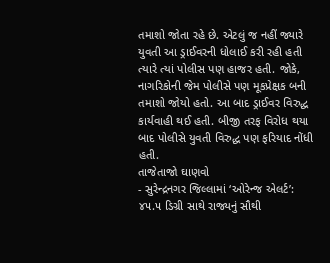તમાશો જોતા રહે છે. એટલું જ નહીં જ્યારે યુવતી આ ડ્રાઈવરની ધોલાઈ કરી રહી હતી ત્યારે ત્યાં પોલીસ પણ હાજર હતી. જોકે, નાગરિકોની જેમ પોલીસે પણ મૂકપ્રેક્ષક બની તમાશો જોયો હતો. આ બાદ ડ્રાઈવર વિરુદ્ધ કાર્યવાહી થઈ હતી. બીજી તરફ વિરોધ થયા બાદ પોલીસે યુવતી વિરુદ્ધ પણ ફરિયાદ નોંધી હતી.
તાજેતાજો ઘાણવો
- સુરેન્દ્રનગર જિલ્લામાં ‘ઓરેન્જ એલર્ટ’: ૪૫.૫ ડિગ્રી સાથે રાજ્યનું સૌથી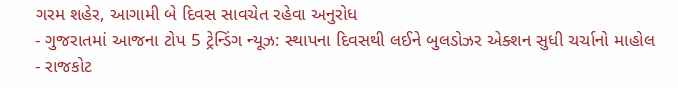ગરમ શહેર, આગામી બે દિવસ સાવચેત રહેવા અનુરોધ
- ગુજરાતમાં આજના ટોપ 5 ટ્રેન્ડિંગ ન્યૂઝ: સ્થાપના દિવસથી લઈને બુલડોઝર એક્શન સુધી ચર્ચાનો માહોલ
- રાજકોટ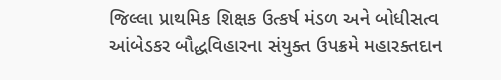જિલ્લા પ્રાથમિક શિક્ષક ઉત્કર્ષ મંડળ અને બોધીસત્વ આંબેડકર બૌદ્ધવિહારના સંયુક્ત ઉપક્રમે મહારક્તદાન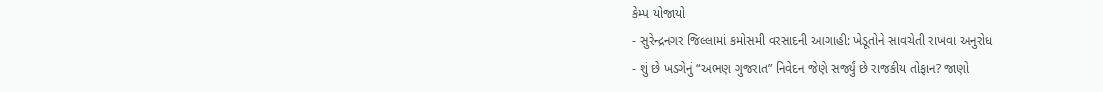કેમ્પ યોજાયો
- સુરેન્દ્રનગર જિલ્લામાં કમોસમી વરસાદની આગાહી: ખેડૂતોને સાવચેતી રાખવા અનુરોધ
- શું છે ખડગેનું “અભણ ગુજરાત” નિવેદન જેણે સર્જ્યું છે રાજકીય તોફાન? જાણો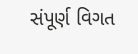સંપૂર્ણ વિગત